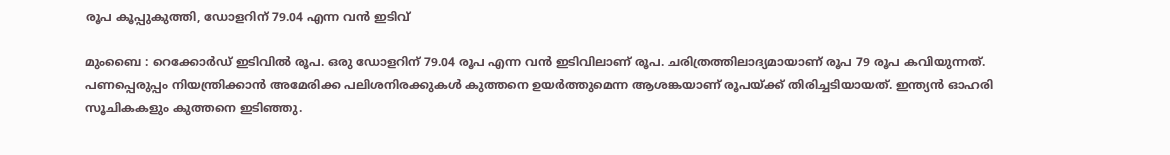രൂപ കൂപ്പുകുത്തി, ഡോളറിന് 79.04 എന്ന വന്‍ ഇടിവ്

മുംബൈ : റെക്കോര്‍ഡ് ഇടിവില്‍ രൂപ. ഒരു ഡോളറിന് 79.04 രൂപ എന്ന വന്‍ ഇടിവിലാണ് രൂപ. ചരിത്രത്തിലാദ്യമായാണ് രൂപ 79 രൂപ കവിയുന്നത്. പണപ്പെരുപ്പം നിയന്ത്രിക്കാന്‍ അമേരിക്ക പലിശനിരക്കുകള്‍ കുത്തനെ ഉയര്‍ത്തുമെന്ന ആശങ്കയാണ് രൂപയ്ക്ക് തിരിച്ചടിയായത്. ഇന്ത്യന്‍ ഓഹരി സൂചികകളും കുത്തനെ ഇടിഞ്ഞു.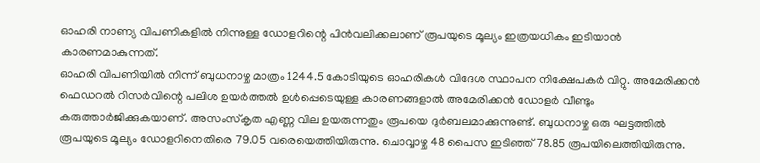ഓഹരി നാണ്യ വിപണികളില്‍ നിന്നുള്ള ഡോളറിന്റെ പിന്‍വലിക്കലാണ് രൂപയുടെ മൂല്യം ഇത്രയധികം ഇടിയാന്‍ കാരണമാകുന്നത്.
ഓഹരി വിപണിയില്‍ നിന്ന് ബുധനാഴ്ച മാത്രം 1244.5 കോടിയുടെ ഓഹരികള്‍ വിദേശ സ്ഥാപന നിക്ഷേപകര്‍ വിറ്റു. അമേരിക്കന്‍ ഫെഡറല്‍ റിസര്‍വിന്റെ പലിശ ഉയര്‍ത്തല്‍ ഉള്‍പ്പെടെയുള്ള കാരണങ്ങളാല്‍ അമേരിക്കന്‍ ഡോളര്‍ വീണ്ടും കരുത്താര്‍ജിക്കുകയാണ്. അസംസ്‌കൃത എണ്ണ വില ഉയരുന്നതും രൂപയെ ദുര്‍ബലമാക്കുന്നുണ്ട്. ബുധനാഴ്ച ഒരു ഘട്ടത്തില്‍ രൂപയുടെ മൂല്യം ഡോളറിനെതിരെ 79.05 വരെയെത്തിയിരുന്നു. ചൊവ്വാഴ്ച 48 പൈസ ഇടിഞ്ഞ് 78.85 രൂപയിലെത്തിയിരുന്നു.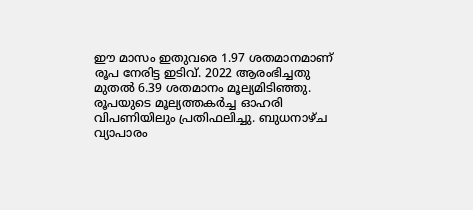ഈ മാസം ഇതുവരെ 1.97 ശതമാനമാണ് രൂപ നേരിട്ട ഇടിവ്. 2022 ആരംഭിച്ചതു മുതല്‍ 6.39 ശതമാനം മൂല്യമിടിഞ്ഞു.
രൂപയുടെ മൂല്യത്തകര്‍ച്ച ഓഹരി വിപണിയിലും പ്രതിഫലിച്ചു. ബുധനാഴ്ച വ്യാപാരം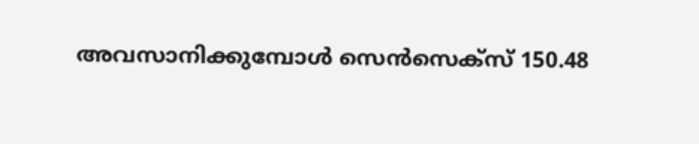അവസാനിക്കുമ്പോള്‍ സെന്‍സെക്‌സ് 150.48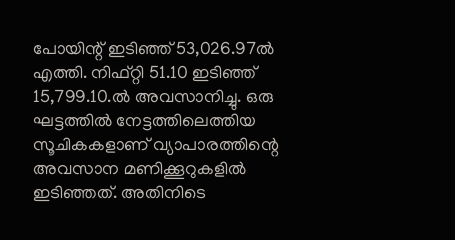പോയിന്റ് ഇടിഞ്ഞ് 53,026.97ല്‍ എത്തി. നിഫ്റ്റി 51.10 ഇടിഞ്ഞ് 15,799.10.ല്‍ അവസാനിച്ചു. ഒരു ഘട്ടത്തില്‍ നേട്ടത്തിലെത്തിയ സൂചികകളാണ് വ്യാപാരത്തിന്റെ അവസാന മണിക്കൂറുകളില്‍ ഇടിഞ്ഞത്. അതിനിടെ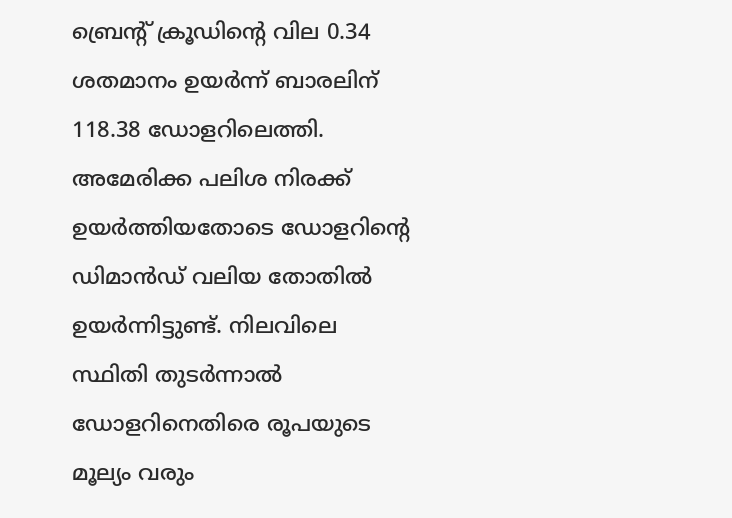ബ്രെന്റ് ക്രൂഡിന്റെ വില 0.34 ശതമാനം ഉയര്‍ന്ന് ബാരലിന് 118.38 ഡോളറിലെത്തി. അമേരിക്ക പലിശ നിരക്ക് ഉയര്‍ത്തിയതോടെ ഡോളറിന്റെ ഡിമാന്‍ഡ് വലിയ തോതില്‍ ഉയര്‍ന്നിട്ടുണ്ട്. നിലവിലെ സ്ഥിതി തുടര്‍ന്നാല്‍ ഡോളറിനെതിരെ രൂപയുടെ മൂല്യം വരും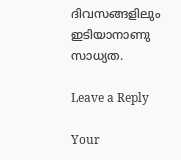ദിവസങ്ങളിലും ഇടിയാനാണു സാധ്യത.

Leave a Reply

Your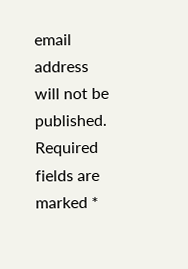email address will not be published. Required fields are marked *